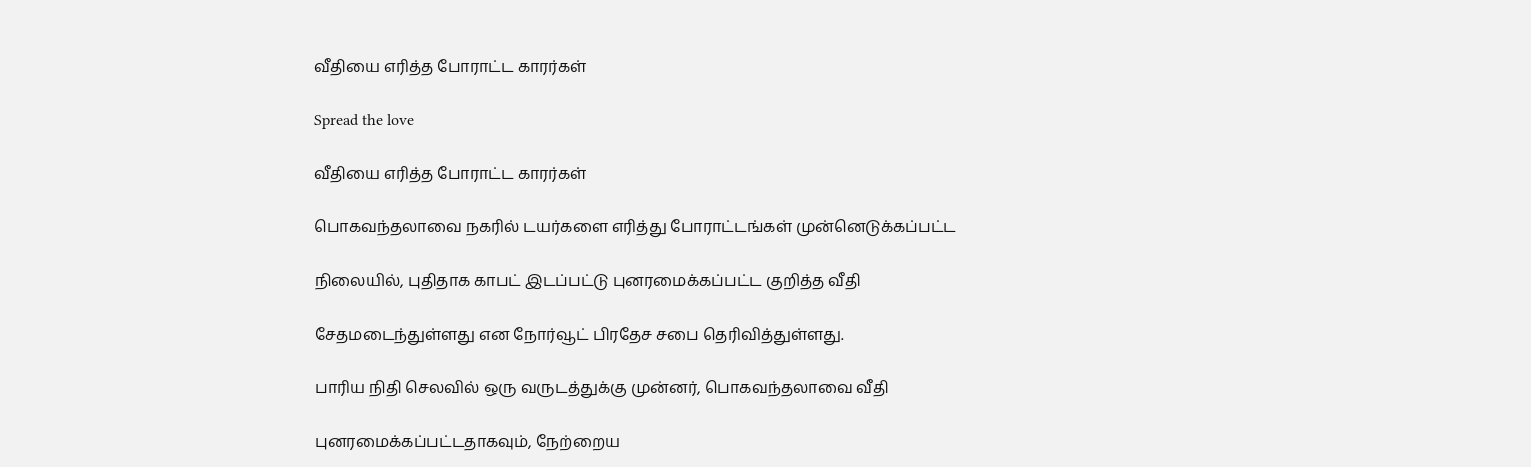வீதியை எரித்த போராட்ட காரர்கள்

Spread the love

வீதியை எரித்த போராட்ட காரர்கள்

பொகவந்தலாவை நகரில் டயர்களை எரித்து போராட்டங்கள் முன்னெடுக்கப்பட்ட

நிலையில், புதிதாக காபட் இடப்பட்டு புனரமைக்கப்பட்ட குறித்த வீதி

சேதமடைந்துள்ளது என நோர்வூட் பிரதேச சபை தெரிவித்துள்ளது.

பாரிய நிதி செலவில் ஒரு வருடத்துக்கு முன்னர், பொகவந்தலாவை வீதி

புனரமைக்கப்பட்டதாகவும், நேற்றைய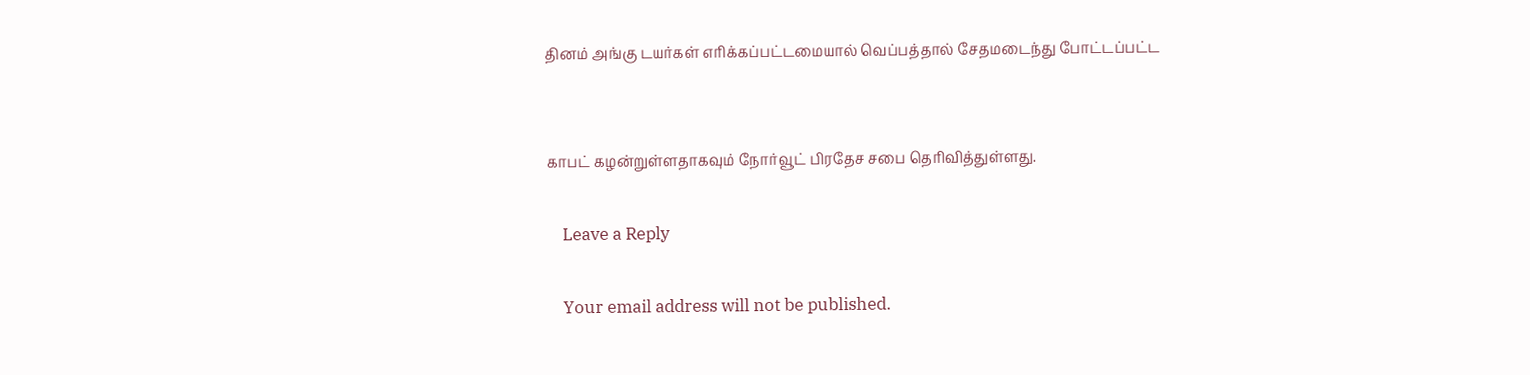தினம் அங்கு டயர்கள் எரிக்கப்பட்டமையால் வெப்பத்தால் சேதமடைந்து போட்டப்பட்ட


காபட் கழன்றுள்ளதாகவும் நோர்வூட் பிரதேச சபை தெரிவித்துள்ளது.

    Leave a Reply

    Your email address will not be published.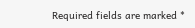Required fields are marked *